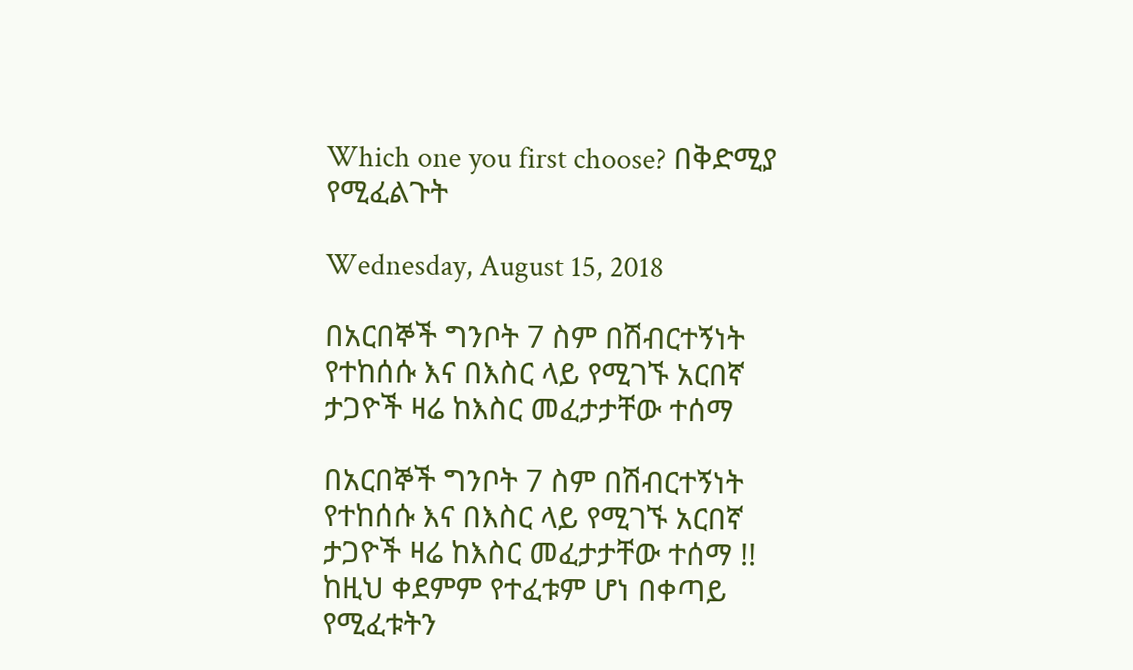Which one you first choose? በቅድሚያ የሚፈልጉት

Wednesday, August 15, 2018

በአርበኞች ግንቦት 7 ስም በሽብርተኝነት የተከሰሱ እና በእስር ላይ የሚገኙ አርበኛ ታጋዮች ዛሬ ከእስር መፈታታቸው ተሰማ

በአርበኞች ግንቦት 7 ስም በሽብርተኝነት የተከሰሱ እና በእስር ላይ የሚገኙ አርበኛ ታጋዮች ዛሬ ከእስር መፈታታቸው ተሰማ !!
ከዚህ ቀደምም የተፈቱም ሆነ በቀጣይ የሚፈቱትን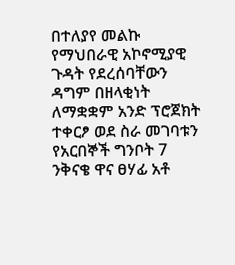በተለያየ መልኩ የማህበራዊ አኮኖሚያዊ ጉዳት የደረሰባቸውን ዳግም በዘላቂነት ለማቋቋም አንድ ፕሮጀክት ተቀርፆ ወደ ስራ መገባቱን የአርበኞች ግንቦት 7 ንቅናቄ ዋና ፀሃፊ አቶ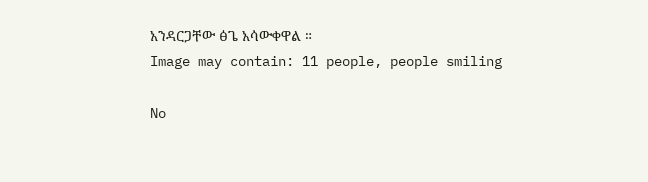አንዳርጋቸው ፅጌ አሳውቀዋል ።
Image may contain: 11 people, people smiling

No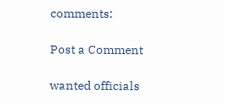comments:

Post a Comment

wanted officials